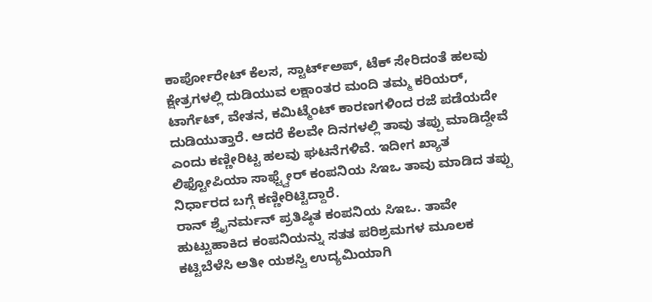ಕಾರ್ಪೋರೇಟ್ ಕೆಲಸ, ಸ್ಟಾರ್ಟ್ಅಪ್, ಟೆಕ್ ಸೇರಿದಂತೆ ಹಲವು ಕ್ಷೇತ್ರಗಳಲ್ಲಿ ದುಡಿಯುವ ಲಕ್ಷಾಂತರ ಮಂದಿ ತಮ್ಮ ಕರಿಯರ್, ಟಾರ್ಗೆಟ್, ವೇತನ, ಕಮಿಟ್ಮೆಂಟ್ ಕಾರಣಗಳಿಂದ ರಜೆ ಪಡೆಯದೇ ದುಡಿಯುತ್ತಾರೆ. ಆದರೆ ಕೆಲವೇ ದಿನಗಳಲ್ಲಿ ತಾವು ತಪ್ಪು ಮಾಡಿದ್ದೇವೆ ಎಂದು ಕಣ್ಣೀರಿಟ್ಟ ಹಲವು ಘಟನೆಗಳಿವೆ. ಇದೀಗ ಖ್ಯಾತ ಲಿಫ್ಟೋಪಿಯಾ ಸಾಫ್ಟ್ವೇರ್ ಕಂಪನಿಯ ಸಿಇಒ ತಾವು ಮಾಡಿದ ತಪ್ಪು ನಿರ್ಧಾರದ ಬಗ್ಗೆ ಕಣ್ಣೀರಿಟ್ಟಿದ್ದಾರೆ.
ರಾನ್ ಶ್ನೈನರ್ಮನ್ ಪ್ರತಿಷ್ಠಿತ ಕಂಪನಿಯ ಸಿಇಒ. ತಾವೇ ಹುಟ್ಟುಹಾಕಿದ ಕಂಪನಿಯನ್ನು ಸತತ ಪರಿಶ್ರಮಗಳ ಮೂಲಕ ಕಟ್ಟಿಬೆಳೆಸಿ ಅತೀ ಯಶಸ್ವಿ ಉದ್ಯಮಿಯಾಗಿ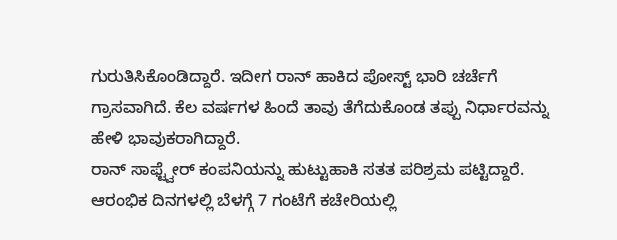ಗುರುತಿಸಿಕೊಂಡಿದ್ದಾರೆ. ಇದೀಗ ರಾನ್ ಹಾಕಿದ ಪೋಸ್ಟ್ ಭಾರಿ ಚರ್ಚೆಗೆ ಗ್ರಾಸವಾಗಿದೆ. ಕೆಲ ವರ್ಷಗಳ ಹಿಂದೆ ತಾವು ತೆಗೆದುಕೊಂಡ ತಪ್ಪು ನಿರ್ಧಾರವನ್ನು ಹೇಳಿ ಭಾವುಕರಾಗಿದ್ದಾರೆ.
ರಾನ್ ಸಾಫ್ಟ್ವೇರ್ ಕಂಪನಿಯನ್ನು ಹುಟ್ಟುಹಾಕಿ ಸತತ ಪರಿಶ್ರಮ ಪಟ್ಟಿದ್ದಾರೆ. ಆರಂಭಿಕ ದಿನಗಳಲ್ಲಿ ಬೆಳಗ್ಗೆ 7 ಗಂಟೆಗೆ ಕಚೇರಿಯಲ್ಲಿ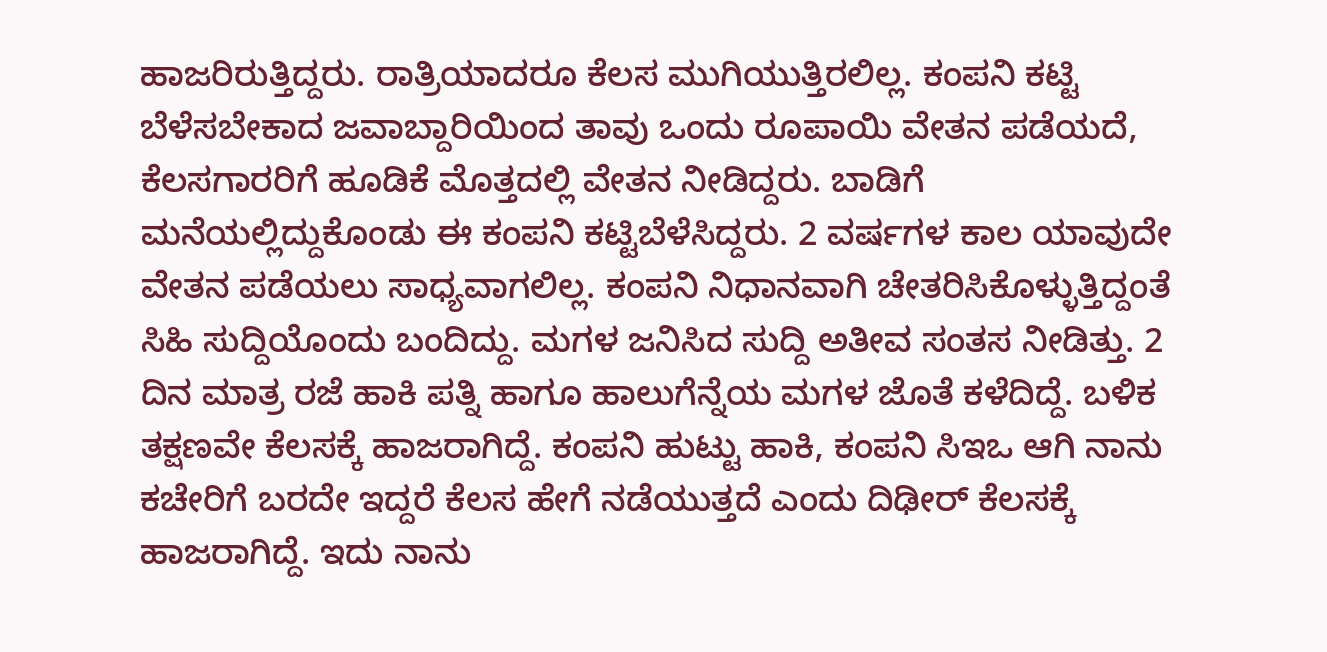ಹಾಜರಿರುತ್ತಿದ್ದರು. ರಾತ್ರಿಯಾದರೂ ಕೆಲಸ ಮುಗಿಯುತ್ತಿರಲಿಲ್ಲ. ಕಂಪನಿ ಕಟ್ಟಿ ಬೆಳೆಸಬೇಕಾದ ಜವಾಬ್ದಾರಿಯಿಂದ ತಾವು ಒಂದು ರೂಪಾಯಿ ವೇತನ ಪಡೆಯದೆ, ಕೆಲಸಗಾರರಿಗೆ ಹೂಡಿಕೆ ಮೊತ್ತದಲ್ಲಿ ವೇತನ ನೀಡಿದ್ದರು. ಬಾಡಿಗೆ ಮನೆಯಲ್ಲಿದ್ದುಕೊಂಡು ಈ ಕಂಪನಿ ಕಟ್ಟಿಬೆಳೆಸಿದ್ದರು. 2 ವರ್ಷಗಳ ಕಾಲ ಯಾವುದೇ ವೇತನ ಪಡೆಯಲು ಸಾಧ್ಯವಾಗಲಿಲ್ಲ. ಕಂಪನಿ ನಿಧಾನವಾಗಿ ಚೇತರಿಸಿಕೊಳ್ಳುತ್ತಿದ್ದಂತೆ ಸಿಹಿ ಸುದ್ದಿಯೊಂದು ಬಂದಿದ್ದು. ಮಗಳ ಜನಿಸಿದ ಸುದ್ದಿ ಅತೀವ ಸಂತಸ ನೀಡಿತ್ತು. 2 ದಿನ ಮಾತ್ರ ರಜೆ ಹಾಕಿ ಪತ್ನಿ ಹಾಗೂ ಹಾಲುಗೆನ್ನೆಯ ಮಗಳ ಜೊತೆ ಕಳೆದಿದ್ದೆ. ಬಳಿಕ ತಕ್ಷಣವೇ ಕೆಲಸಕ್ಕೆ ಹಾಜರಾಗಿದ್ದೆ. ಕಂಪನಿ ಹುಟ್ಟು ಹಾಕಿ, ಕಂಪನಿ ಸಿಇಒ ಆಗಿ ನಾನು ಕಚೇರಿಗೆ ಬರದೇ ಇದ್ದರೆ ಕೆಲಸ ಹೇಗೆ ನಡೆಯುತ್ತದೆ ಎಂದು ದಿಢೀರ್ ಕೆಲಸಕ್ಕೆ ಹಾಜರಾಗಿದ್ದೆ. ಇದು ನಾನು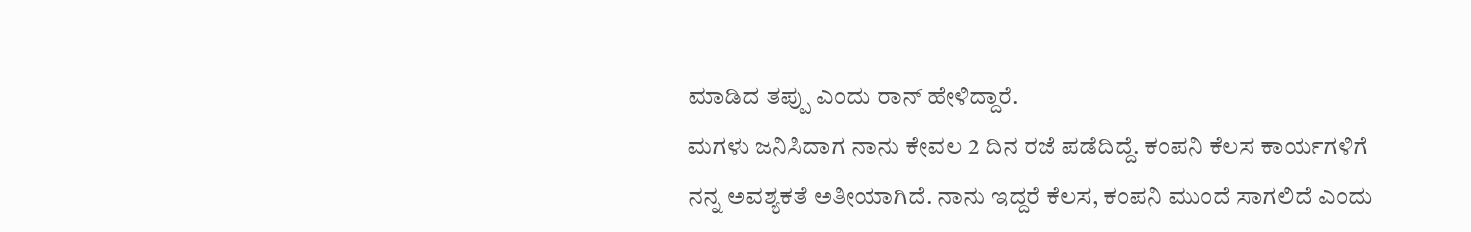ಮಾಡಿದ ತಪ್ಪು ಎಂದು ರಾನ್ ಹೇಳಿದ್ದಾರೆ.
ಮಗಳು ಜನಿಸಿದಾಗ ನಾನು ಕೇವಲ 2 ದಿನ ರಜೆ ಪಡೆದಿದ್ದೆ. ಕಂಪನಿ ಕೆಲಸ ಕಾರ್ಯಗಳಿಗೆ ನನ್ನ ಅವಶ್ಯಕತೆ ಅತೀಯಾಗಿದೆ. ನಾನು ಇದ್ದರೆ ಕೆಲಸ, ಕಂಪನಿ ಮುಂದೆ ಸಾಗಲಿದೆ ಎಂದು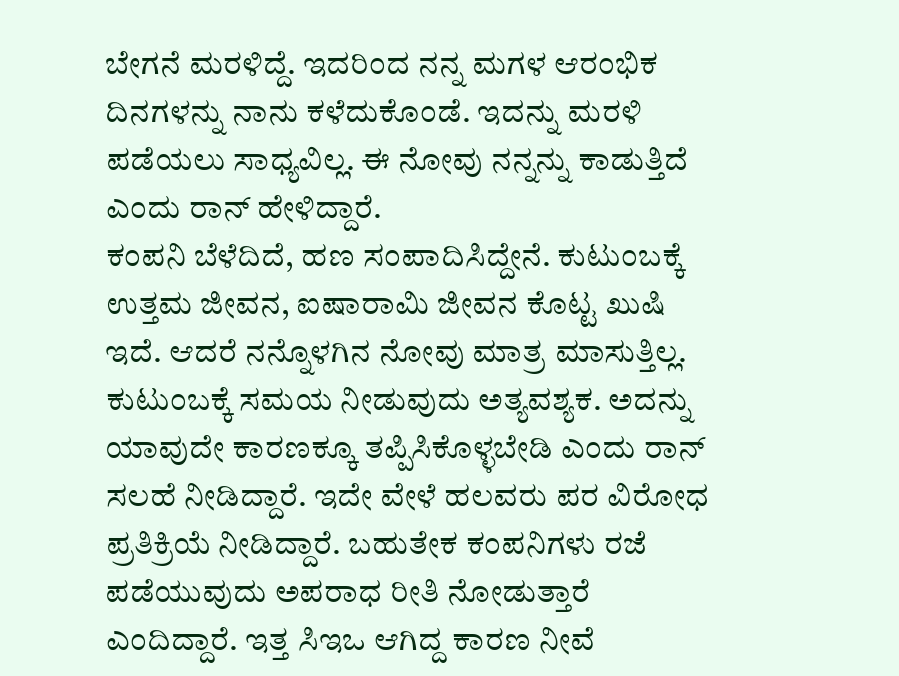ಬೇಗನೆ ಮರಳಿದ್ದೆ. ಇದರಿಂದ ನನ್ನ ಮಗಳ ಆರಂಭಿಕ ದಿನಗಳನ್ನು ನಾನು ಕಳೆದುಕೊಂಡೆ. ಇದನ್ನು ಮರಳಿ ಪಡೆಯಲು ಸಾಧ್ಯವಿಲ್ಲ. ಈ ನೋವು ನನ್ನನ್ನು ಕಾಡುತ್ತಿದೆ ಎಂದು ರಾನ್ ಹೇಳಿದ್ದಾರೆ.
ಕಂಪನಿ ಬೆಳೆದಿದೆ, ಹಣ ಸಂಪಾದಿಸಿದ್ದೇನೆ. ಕುಟುಂಬಕ್ಕೆ ಉತ್ತಮ ಜೀವನ, ಐಷಾರಾಮಿ ಜೀವನ ಕೊಟ್ಟ ಖುಷಿ ಇದೆ. ಆದರೆ ನನ್ನೊಳಗಿನ ನೋವು ಮಾತ್ರ ಮಾಸುತ್ತಿಲ್ಲ. ಕುಟುಂಬಕ್ಕೆ ಸಮಯ ನೀಡುವುದು ಅತ್ಯವಶ್ಯಕ. ಅದನ್ನು ಯಾವುದೇ ಕಾರಣಕ್ಕೂ ತಪ್ಪಿಸಿಕೊಳ್ಳಬೇಡಿ ಎಂದು ರಾನ್ ಸಲಹೆ ನೀಡಿದ್ದಾರೆ. ಇದೇ ವೇಳೆ ಹಲವರು ಪರ ವಿರೋಧ ಪ್ರತಿಕ್ರಿಯೆ ನೀಡಿದ್ದಾರೆ. ಬಹುತೇಕ ಕಂಪನಿಗಳು ರಜೆ ಪಡೆಯುವುದು ಅಪರಾಧ ರೀತಿ ನೋಡುತ್ತಾರೆ ಎಂದಿದ್ದಾರೆ. ಇತ್ತ ಸಿಇಒ ಆಗಿದ್ದ ಕಾರಣ ನೀವೆ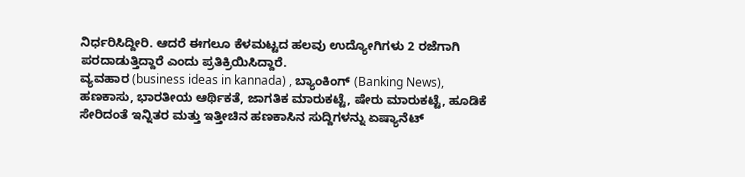ನಿರ್ಧರಿಸಿದ್ದೀರಿ. ಆದರೆ ಈಗಲೂ ಕೆಳಮಟ್ಟದ ಹಲವು ಉದ್ಯೋಗಿಗಳು 2 ರಜೆಗಾಗಿ ಪರದಾಡುತ್ತಿದ್ದಾರೆ ಎಂದು ಪ್ರತಿಕ್ರಿಯಿಸಿದ್ದಾರೆ.
ವ್ಯವಹಾರ (business ideas in kannada) , ಬ್ಯಾಂಕಿಂಗ್ (Banking News), ಹಣಕಾಸು, ಭಾರತೀಯ ಆರ್ಥಿಕತೆ, ಜಾಗತಿಕ ಮಾರುಕಟ್ಟೆ, ಷೇರು ಮಾರುಕಟ್ಟೆ, ಹೂಡಿಕೆ ಸೇರಿದಂತೆ ಇನ್ನಿತರ ಮತ್ತು ಇತ್ತೀಚಿನ ಹಣಕಾಸಿನ ಸುದ್ದಿಗಳನ್ನು ಏಷ್ಯಾನೆಟ್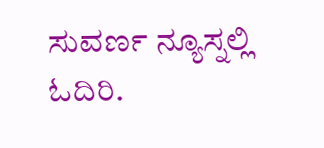ಸುವರ್ಣ ನ್ಯೂಸ್ನಲ್ಲಿ ಓದಿರಿ.